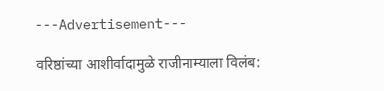---Advertisement---

वरिष्ठांच्या आशीर्वादामुळे राजीनाम्याला विलंब: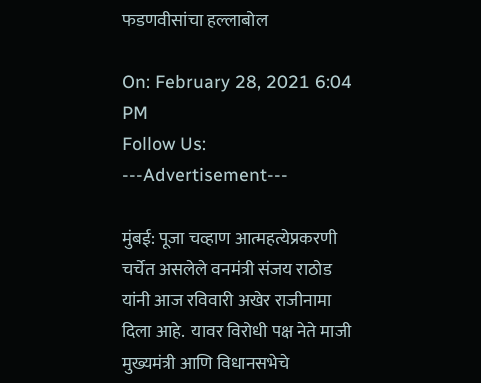फडणवीसांचा हल्लाबोल

On: February 28, 2021 6:04 PM
Follow Us:
---Advertisement---

मुंबई: पूजा चव्हाण आत्महत्येप्रकरणी चर्चेत असलेले वनमंत्री संजय राठोड यांनी आज रविवारी अखेर राजीनामा दिला आहे.  यावर विरोधी पक्ष नेते माजी मुख्यमंत्री आणि विधानसभेचे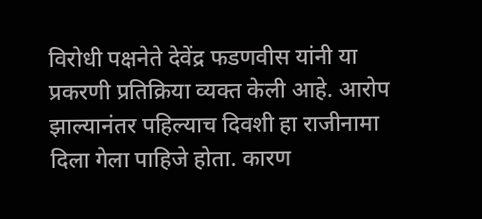विरोधी पक्षनेते देवेंद्र फडणवीस यांनी या प्रकरणी प्रतिक्रिया व्यक्त केली आहे. आरोप झाल्यानंतर पहिल्याच दिवशी हा राजीनामा दिला गेला पाहिजे होता. कारण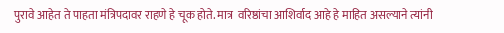पुरावे आहेत ते पाहता मंत्रिपदावर राहणे हे चूक होते. मात्र  वरिष्ठांचा आशिर्वाद आहे हे माहित असल्याने त्यांनी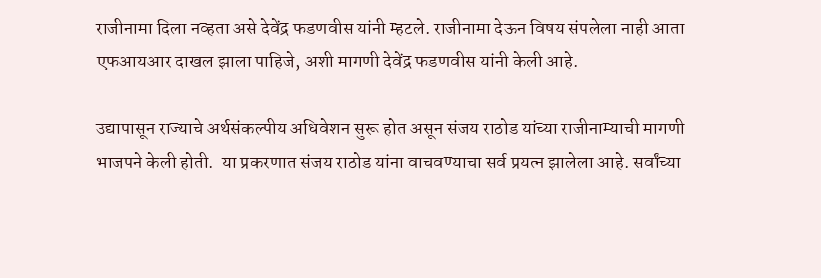राजीनामा दिला नव्हता असे देवेंद्र फडणवीस यांनी म्हटले. राजीनामा देऊन विषय संपलेला नाही आता एफआयआर दाखल झाला पाहिजे, अशी मागणी देवेंद्र फडणवीस यांनी केली आहे.

उद्यापासून राज्याचे अर्थसंकल्पीय अधिवेशन सुरू होत असून संजय राठोड यांच्या राजीनाम्याची मागणी भाजपने केली होती.  या प्रकरणात संजय राठोड यांना वाचवण्याचा सर्व प्रयत्न झालेला आहे. सर्वांच्या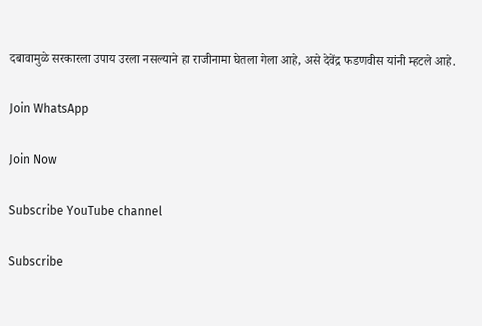दबावामुळे सरकारला उपाय उरला नसल्याने हा राजीनामा घेतला गेला आहे, असे देवेंद्र फडणवीस यांनी म्हटले आहे.

Join WhatsApp

Join Now

Subscribe YouTube channel

Subscribe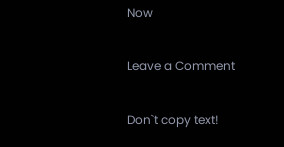Now

Leave a Comment

Don`t copy text!